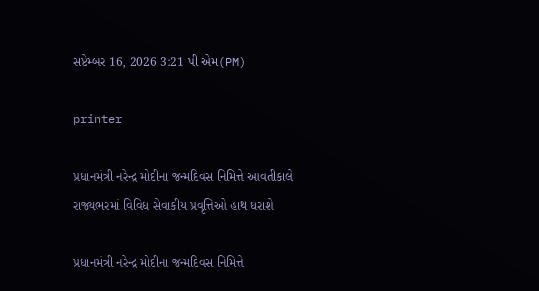સપ્ટેમ્બર 16, 2026 3:21 પી એમ(PM)

printer

પ્રધાનમંત્રી નરેન્દ્ર મોદીના જન્મદિવસ નિમિત્તે આવતીકાલે રાજ્યભરમાં વિવિધ સેવાકીય પ્રવૃત્તિઓ હાથ ધરાશે

પ્રધાનમંત્રી નરેન્દ્ર મોદીના જન્મદિવસ નિમિત્તે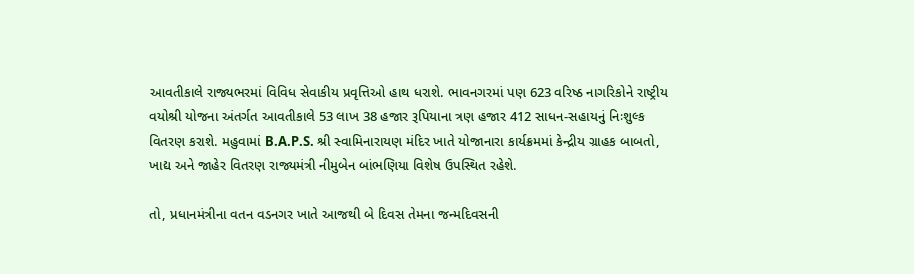આવતીકાલે રાજ્યભરમાં વિવિધ સેવાકીય પ્રવૃત્તિઓ હાથ ધરાશે. ભાવનગરમાં પણ 623 વરિષ્ઠ નાગરિકોને રાષ્ટ્રીય વયોશ્રી યોજના અંતર્ગત આવતીકાલે 53 લાખ 38 હજાર રૂપિયાના ત્રણ હજાર 412 સાધન-સહાયનું નિઃશુલ્ક વિતરણ કરાશે. મહુવામાં B.A.P.S. શ્રી સ્વામિનારાયણ મંદિર ખાતે યોજાનારા કાર્યક્રમમાં કેન્દ્રીય ગ્રાહક બાબતો, ખાદ્ય અને જાહેર વિતરણ રાજ્યમંત્રી નીમુબેન બાંભણિયા વિશેષ ઉપસ્થિત રહેશે.

તો, પ્રધાનમંત્રીના વતન વડનગર ખાતે આજથી બે દિવસ તેમના જન્મદિવસની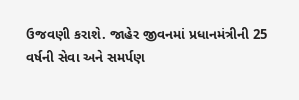ઉજવણી કરાશે. જાહેર જીવનમાં પ્રધાનમંત્રીની 25 વર્ષની સેવા અને સમર્પણ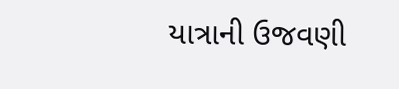યાત્રાની ઉજવણી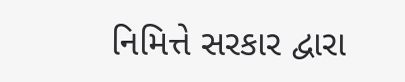નિમિત્તે સરકાર દ્વારા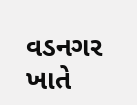વડનગર ખાતે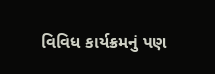વિવિધ કાર્યક્રમનું પણ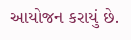આયોજન કરાયું છે.